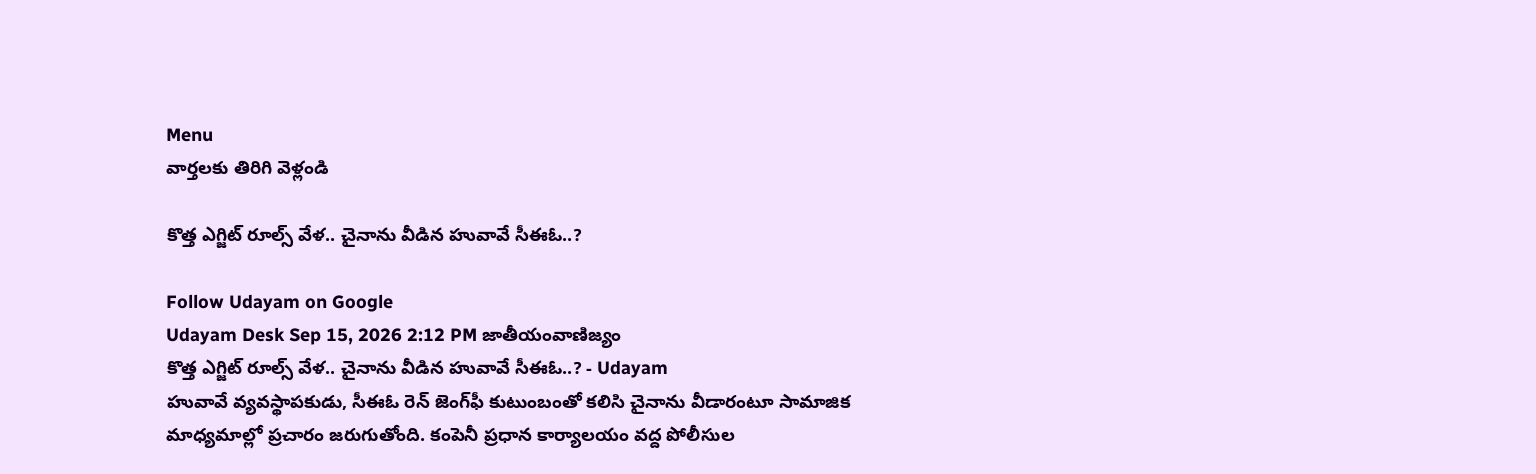Menu
వార్తలకు తిరిగి వెళ్లండి

కొత్త ఎగ్జిట్‌ రూల్స్‌ వేళ.. చైనాను వీడిన హువావే సీఈఓ..?

Follow Udayam on Google
Udayam Desk Sep 15, 2026 2:12 PM జాతీయంవాణిజ్యం
కొత్త ఎగ్జిట్‌ రూల్స్‌ వేళ.. చైనాను వీడిన హువావే సీఈఓ..? - Udayam
హువావే వ్యవస్థాపకుడు, సీఈఓ రెన్‌ జెంగ్‌ఫీ కుటుంబంతో కలిసి చైనాను వీడారంటూ సామాజిక మాధ్యమాల్లో ప్రచారం జరుగుతోంది. కంపెనీ ప్రధాన కార్యాలయం వద్ద పోలీసుల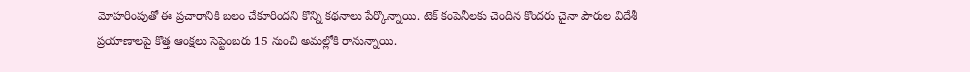మోహరింపుతో ఈ ప్రచారానికి బలం చేకూరిందని కొన్ని కథనాలు పేర్కొన్నాయి. టెక్‌ కంపెనీలకు చెందిన కొందరు చైనా పౌరుల విదేశీ ప్రయాణాలపై కొత్త ఆంక్షలు సెప్టెంబరు 15 నుంచి అమల్లోకి రానున్నాయి.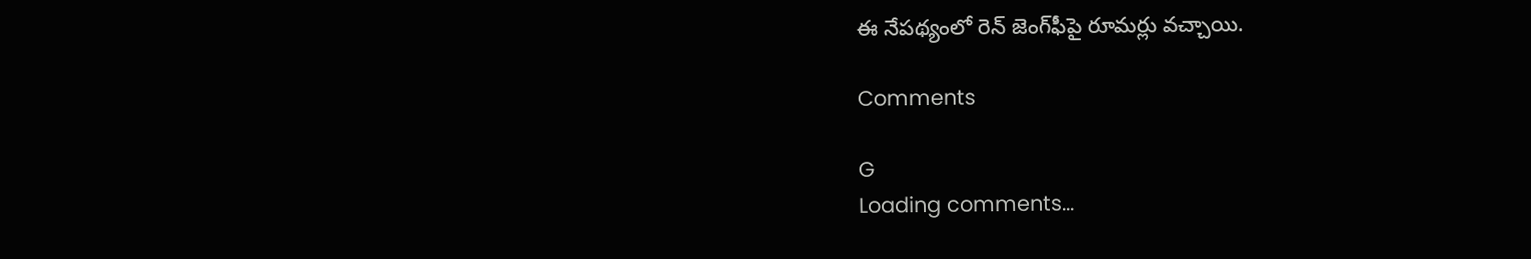ఈ నేపథ్యంలో రెన్‌ జెంగ్‌ఫీపై రూమర్లు వచ్చాయి.

Comments

G
Loading comments...